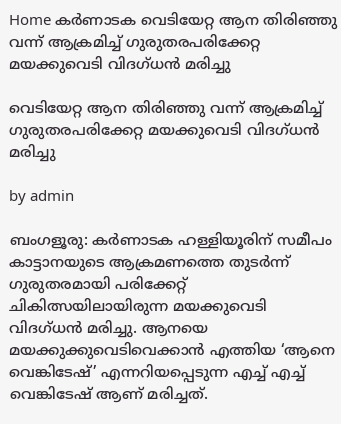Home കർണാടക വെടിയേറ്റ ആന തിരിഞ്ഞു വന്ന് ആക്രമിച്ച് ഗുരുതരപരിക്കേറ്റ മയക്കുവെടി വിദഗ്ധൻ മരിച്ചു

വെടിയേറ്റ ആന തിരിഞ്ഞു വന്ന് ആക്രമിച്ച് ഗുരുതരപരിക്കേറ്റ മയക്കുവെടി വിദഗ്ധൻ മരിച്ചു

by admin

ബംഗളൂരു: കര്‍ണാടക ഹള്ളിയൂരിന് സമീപം കാട്ടാനയുടെ ആക്രമണത്തെ തുടര്‍ന്ന് ഗുരുതരമായി പരിക്കേറ്റ് ചികിത്സയിലായിരുന്ന മയക്കുവെടി വിദഗ്ധൻ മരിച്ചു. ആനയെ മയക്കുക്കുവെടിവെക്കാൻ എത്തിയ ‘ആനെ വെങ്കിടേഷ്’ എന്നറിയപ്പെടുന്ന എച്ച്‌ എച്ച്‌ വെങ്കിടേഷ് ആണ് മരിച്ചത്.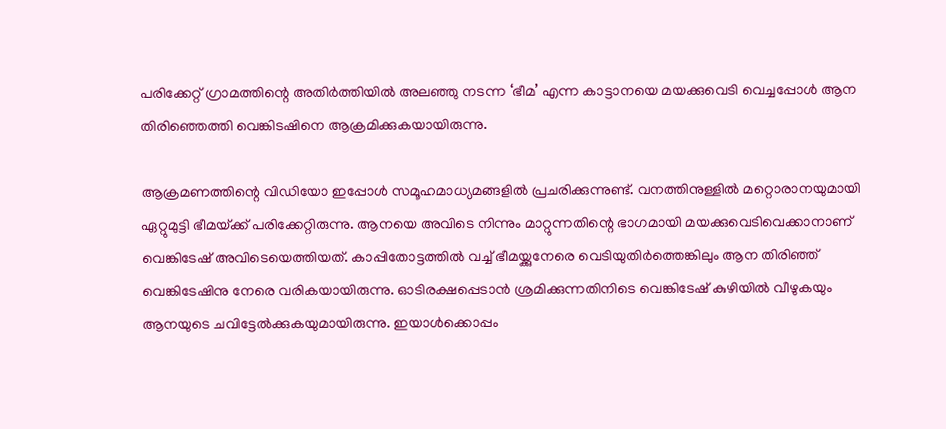പരിക്കേറ്റ് ഗ്രാമത്തിന്റെ അതിര്‍ത്തിയില്‍ അലഞ്ഞു നടന്ന ‘ഭീമ’ എന്ന കാട്ടാനയെ മയക്കുവെടി വെച്ചപ്പോള്‍ ആന തിരിഞ്ഞെത്തി വെങ്കിടഷിനെ ആക്രമിക്കുകയായിരുന്നു.

ആക്രമണത്തിന്റെ വിഡിയോ ഇപ്പോള്‍ സമൂഹമാധ്യമങ്ങളില്‍ പ്രചരിക്കുന്നുണ്ട്. വനത്തിനുള്ളില്‍ മറ്റൊരാനയുമായി ഏറ്റുമുട്ടി ഭീമയ്‌ക്ക് പരിക്കേറ്റിരുന്നു. ആനയെ അവിടെ നിന്നും മാറ്റുന്നതിന്റെ ഭാഗമായി മയക്കുവെടിവെക്കാനാണ് വെങ്കിടേഷ് അവിടെയെത്തിയത്. കാപ്പിതോട്ടത്തില്‍ വച്ച്‌ ഭീമയ്ക്കുനേരെ വെടിയുതിര്‍ത്തെങ്കിലും ആന തിരിഞ്ഞ് വെങ്കിടേഷിനു നേരെ വരികയായിരുന്നു. ഓടിരക്ഷപ്പെടാൻ ശ്രമിക്കുന്നതിനിടെ വെങ്കിടേഷ് കുഴിയില്‍ വീഴുകയും ആനയുടെ ചവിട്ടേല്‍ക്കുകയുമായിരുന്നു. ഇയാള്‍ക്കൊപ്പം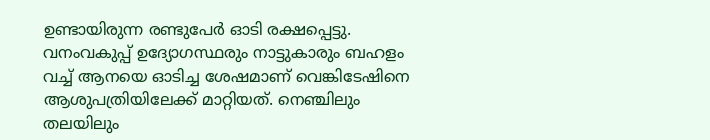ഉണ്ടായിരുന്ന രണ്ടുപേര്‍ ഓടി രക്ഷപ്പെട്ടു. വനംവകുപ്പ് ഉദ്യോഗസ്ഥരും നാട്ടുകാരും ബഹളം വച്ച്‌ ആനയെ ഓടിച്ച ശേഷമാണ് വെങ്കിടേഷിനെ ആശുപത്രിയിലേക്ക് മാറ്റിയത്. നെഞ്ചിലും തലയിലും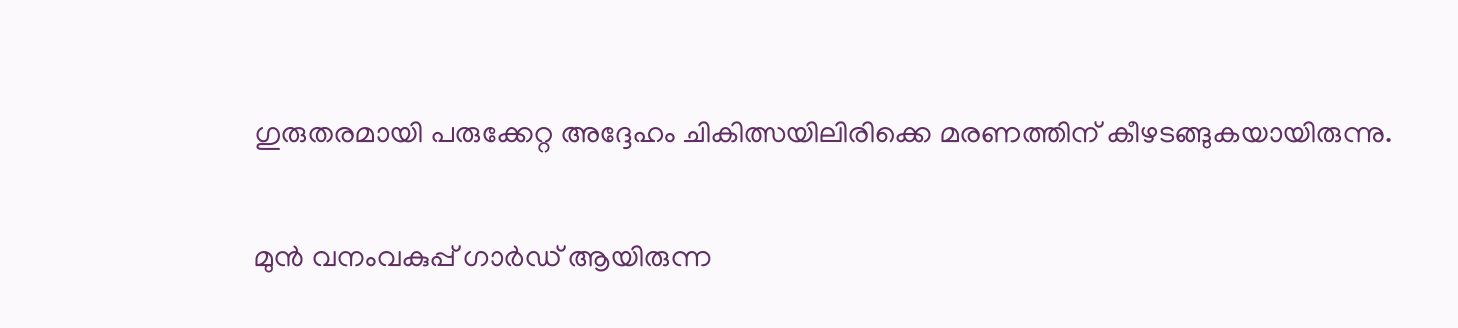ഗുരുതരമായി പരുക്കേറ്റ അദ്ദേഹം ചികിത്സയിലിരിക്കെ മരണത്തിന് കീഴടങ്ങുകയായിരുന്നു.

മുൻ വനംവകുപ്പ് ഗാര്‍ഡ് ആയിരുന്ന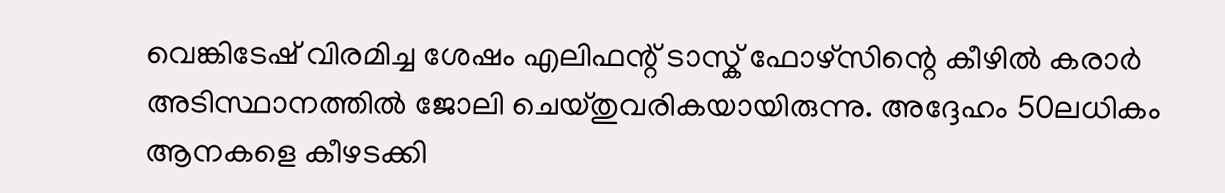വെങ്കിടേഷ് വിരമിച്ച ശേഷം എലിഫന്റ് ടാസ്ക് ഫോഴ്സിന്റെ കീഴില്‍ കരാര്‍ അടിസ്ഥാനത്തില്‍ ജോലി ചെയ്തുവരികയായിരുന്നു. അദ്ദേഹം 50ലധികം ആനകളെ കീഴടക്കി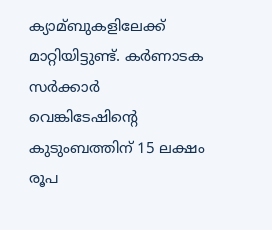ക്യാമ്ബുകളിലേക്ക് മാറ്റിയിട്ടുണ്ട്. കര്‍ണാടക സര്‍ക്കാര്‍ വെങ്കിടേഷിന്റെ കുടുംബത്തിന് 15 ലക്ഷം രൂപ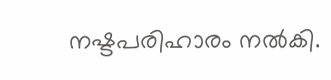നഷ്ടപരിഹാരം നല്‍കി.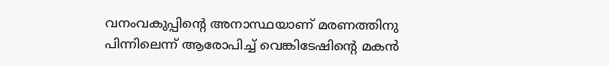വനംവകുപ്പിന്റെ അനാസ്ഥയാണ് മരണത്തിനു പിന്നിലെന്ന് ആരോപിച്ച്‌ വെങ്കിടേഷിന്റെ മകൻ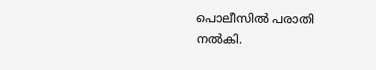പൊലീസില്‍ പരാതി നല്‍കി.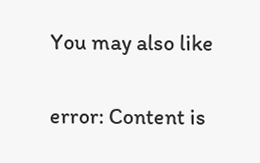You may also like

error: Content is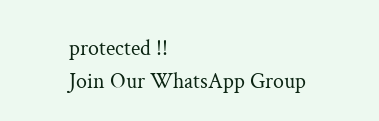protected !!
Join Our WhatsApp Group